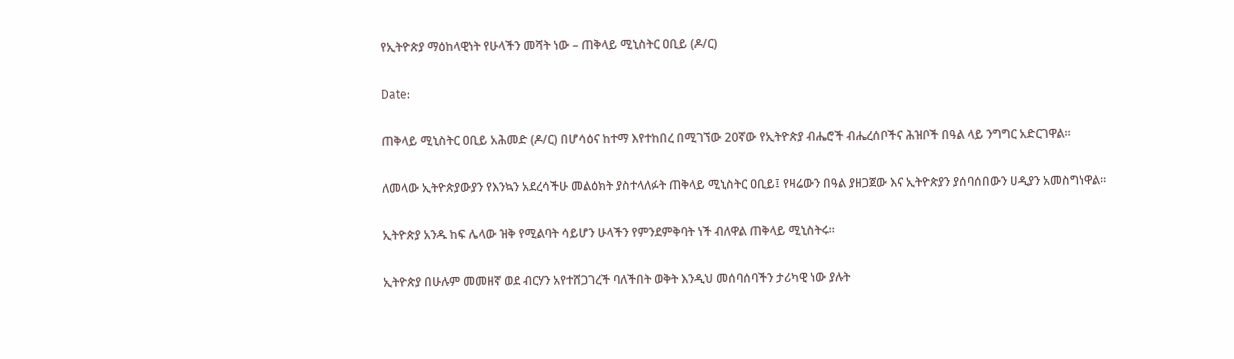የኢትዮጵያ ማዕከላዊነት የሁላችን መሻት ነው – ጠቅላይ ሚኒስትር ዐቢይ (ዶ/ር)

Date:

ጠቅላይ ሚኒስትር ዐቢይ አሕመድ (ዶ/ር) በሆሳዕና ከተማ እየተከበረ በሚገኘው 20ኛው የኢትዮጵያ ብሔሮች ብሔረሰቦችና ሕዝቦች በዓል ላይ ንግግር አድርገዋል።

ለመላው ኢትዮጵያውያን የእንኳን አደረሳችሁ መልዕክት ያስተላለፉት ጠቅላይ ሚኒስትር ዐቢይ፤ የዛሬውን በዓል ያዘጋጀው እና ኢትዮጵያን ያሰባሰበውን ሀዲያን አመስግነዋል።

ኢትዮጵያ አንዱ ከፍ ሌላው ዝቅ የሚልባት ሳይሆን ሁላችን የምንደምቅባት ነች ብለዋል ጠቅላይ ሚኒስትሩ።

ኢትዮጵያ በሁሉም መመዘኛ ወደ ብርሃን አየተሸጋገረች ባለችበት ወቅት እንዲህ መሰባሰባችን ታሪካዊ ነው ያሉት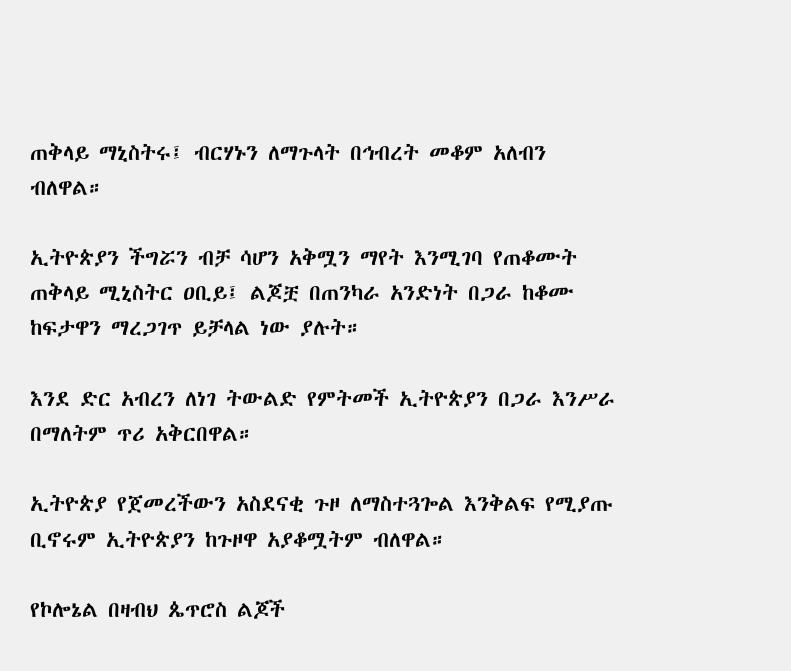ጠቅላይ ማኒስትሩ፤ ብርሃኑን ለማጉላት በኅብረት መቆም አለብን ብለዋል።

ኢትዮጵያን ችግሯን ብቻ ሳሆን አቅሟን ማየት እንሚገባ የጠቆሙት ጠቅላይ ሚኒስትር ዐቢይ፤ ልጆቿ በጠንካራ አንድነት በጋራ ከቆሙ ከፍታዋን ማረጋገጥ ይቻላል ነው ያሉት።

እንደ ድር አብረን ለነገ ትውልድ የምትመች ኢትዮጵያን በጋራ እንሥራ በማለትም ጥሪ አቅርበዋል።

ኢትዮጵያ የጀመረችውን አስደናቂ ጉዞ ለማስተጓጐል እንቅልፍ የሚያጡ ቢኖሩም ኢትዮጵያን ከጉዞዋ አያቆሟትም ብለዋል።

የኮሎኔል በዛብህ ጴጥሮስ ልጆች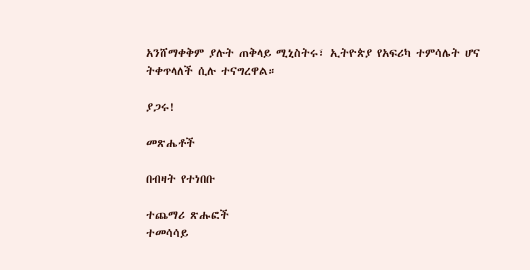አንሸማቀቅም ያሉት ጠቅላይ ሚኒስትሩ፣ ኢትዮጵያ የአፍሪካ ተምሳሌት ሆና ትቀጥላለች ሲሉ ተናግረዋል።

ያጋሩ!

መጽሔቶች

በብዛት የተነበቡ

ተጨማሪ ጽሑፎች
ተመሳሳይ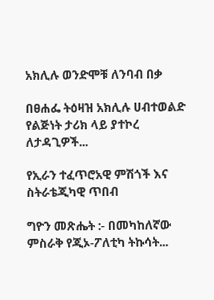አክሊሉ ወንድሞቹ ለንባብ በቃ

በፀሐፌ ትዕዛዝ አክሊሉ ሀብተወልድ የልጅነት ታሪክ ላይ ያተኮረ ለታዳጊዎች...

የኢራን ተፈጥሮአዊ ምሽጎች እና ስትራቴጂካዊ ጥበብ

ግዮን መጽሔት :- በመካከለኛው ምስራቅ የጂኦ-ፖለቲካ ትኩሳት...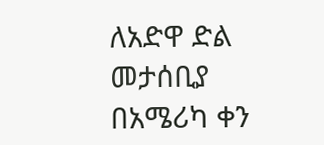ለአድዋ ድል መታሰቢያ በአሜሪካ ቀን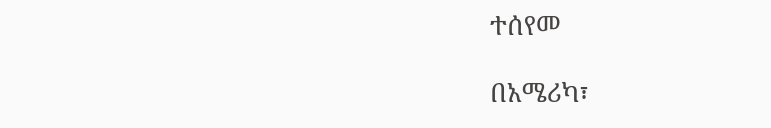ተሰየመ

በአሜሪካ፣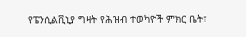የፔንሲልቪኒያ ግዛት የሕዝብ ተወካዮች ምክር ቤት፣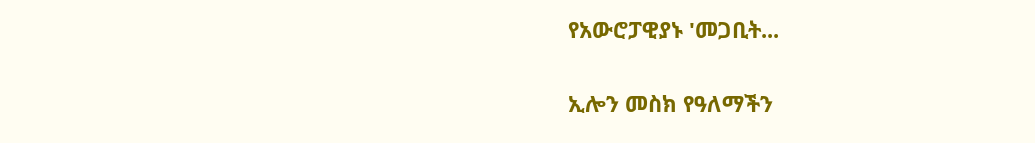የአውሮፓዊያኑ 'መጋቢት...

ኢሎን መስክ የዓለማችን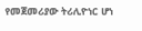የመጀመሪያው ትሪሊዮነር ሆነ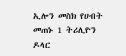ኢሎን መስክ የሀብት መጠኑ 1 ትሪሊዮን ዶላር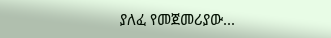ያለፈ የመጀመሪያው...